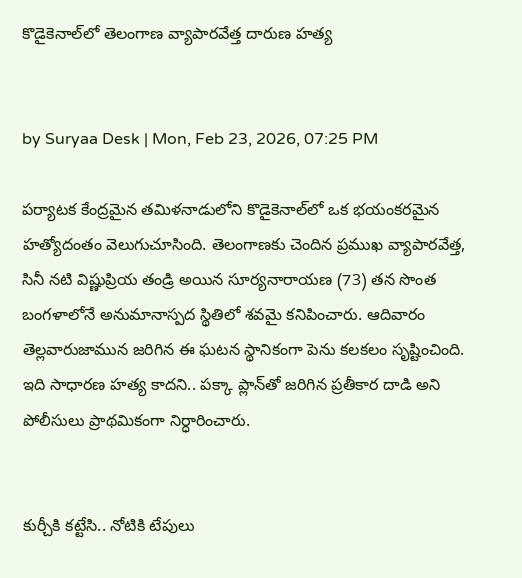కొడైకెనాల్‌లో తెలంగాణ వ్యాపారవేత్త దారుణ హత్య


by Suryaa Desk | Mon, Feb 23, 2026, 07:25 PM

పర్యాటక కేంద్రమైన తమిళనాడులోని కొడైకెనాల్‌లో ఒక భయంకరమైన హత్యోదంతం వెలుగుచూసింది. తెలంగాణకు చెందిన ప్రముఖ వ్యాపారవేత్త, సినీ నటి విష్ణుప్రియ తండ్రి అయిన సూర్యనారాయణ (73) తన సొంత బంగళాలోనే అనుమానాస్పద స్థితిలో శవమై కనిపించారు. ఆదివారం తెల్లవారుజామున జరిగిన ఈ ఘటన స్థానికంగా పెను కలకలం సృష్టించింది. ఇది సాధారణ హత్య కాదని.. పక్కా ప్లాన్‌తో జరిగిన ప్రతీకార దాడి అని పోలీసులు ప్రాథమికంగా నిర్ధారించారు.


కుర్చీకి కట్టేసి.. నోటికి టేపులు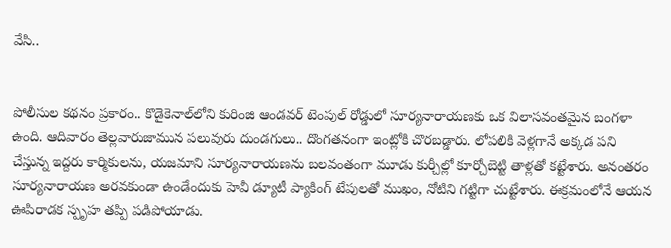వేసి..


పోలీసుల కథనం ప్రకారం.. కొడైకెనాల్‌లోని కురింజి ఆండవర్ టెంపుల్ రోడ్డులో సూర్యనారాయణకు ఒక విలాసవంతమైన బంగళా ఉంది. ఆదివారం తెల్లవారుజామున పలువురు దుండగులు.. దొంగతనంగా ఇంట్లోకి చొరబడ్డారు. లోపలికి వెళ్లగానే అక్కడ పని చేస్తున్న ఇద్దరు కార్మికులను, యజమాని సూర్యనారాయణను బలవంతంగా మూడు కుర్చీల్లో కూర్చోబెట్టి తాళ్లతో కట్టేశారు. అనంతరం సూర్యనారాయణ అరవకుండా ఉండేందుకు హెవీ డ్యూటీ ప్యాకింగ్ టేపులతో ముఖం, నోటిని గట్టిగా చుట్టేశారు. ఈక్రమంలోనే ఆయన ఊపిరాడక స్పృహ తప్పి పడిపోయాడు.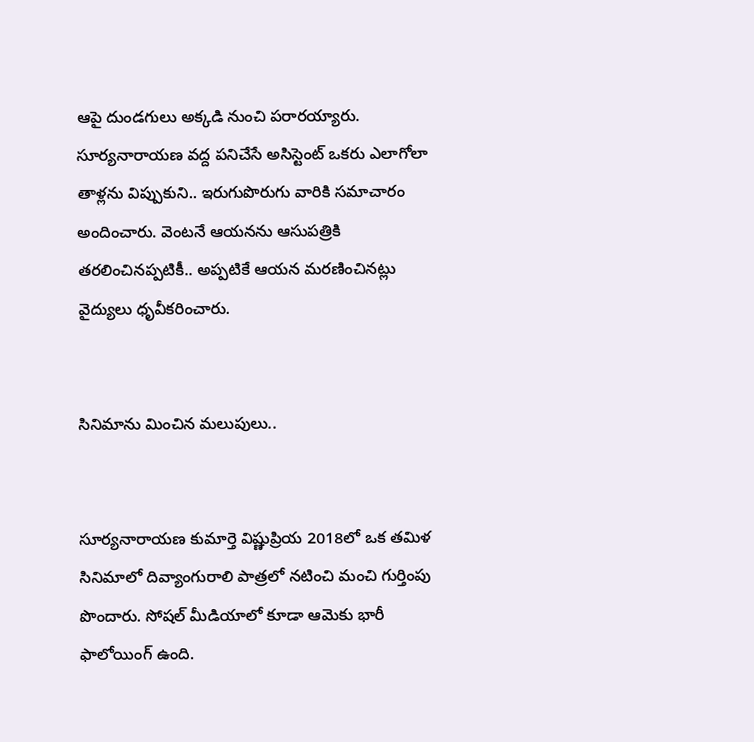ఆపై దుండగులు అక్కడి నుంచి పరారయ్యారు. సూర్యనారాయణ వద్ద పనిచేసే అసిస్టెంట్ ఒకరు ఎలాగోలా తాళ్లను విప్పుకుని.. ఇరుగుపొరుగు వారికి సమాచారం అందించారు. వెంటనే ఆయనను ఆసుపత్రికి తరలించినప్పటికీ.. అప్పటికే ఆయన మరణించినట్లు వైద్యులు ధృవీకరించారు.


సినిమాను మించిన మలుపులు..


సూర్యనారాయణ కుమార్తె విష్ణుప్రియ 2018లో ఒక తమిళ సినిమాలో దివ్యాంగురాలి పాత్రలో నటించి మంచి గుర్తింపు పొందారు. సోషల్ మీడియాలో కూడా ఆమెకు భారీ ఫాలోయింగ్ ఉంది.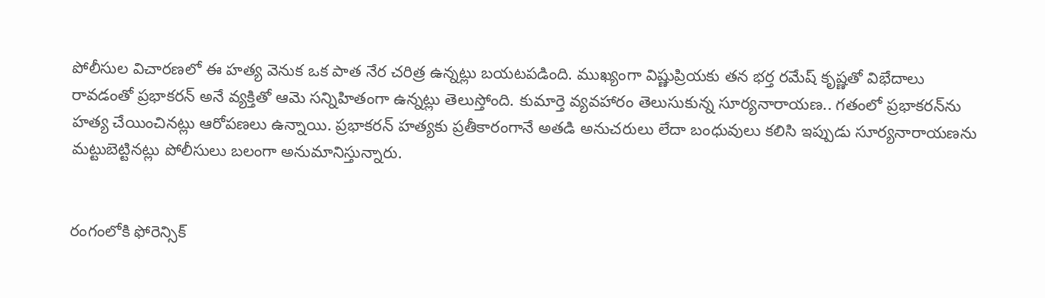పోలీసుల విచారణలో ఈ హత్య వెనుక ఒక పాత నేర చరిత్ర ఉన్నట్లు బయటపడింది. ముఖ్యంగా విష్ణుప్రియకు తన భర్త రమేష్ కృష్ణతో విభేదాలు రావడంతో ప్రభాకరన్ అనే వ్యక్తితో ఆమె సన్నిహితంగా ఉన్నట్లు తెలుస్తోంది. కుమార్తె వ్యవహారం తెలుసుకున్న సూర్యనారాయణ.. గతంలో ప్రభాకరన్‌ను హత్య చేయించినట్లు ఆరోపణలు ఉన్నాయి. ప్రభాకరన్ హత్యకు ప్రతీకారంగానే అతడి అనుచరులు లేదా బంధువులు కలిసి ఇప్పుడు సూర్యనారాయణను మట్టుబెట్టినట్లు పోలీసులు బలంగా అనుమానిస్తున్నారు.


రంగంలోకి ఫోరెన్సిక్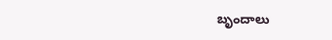బృందాలు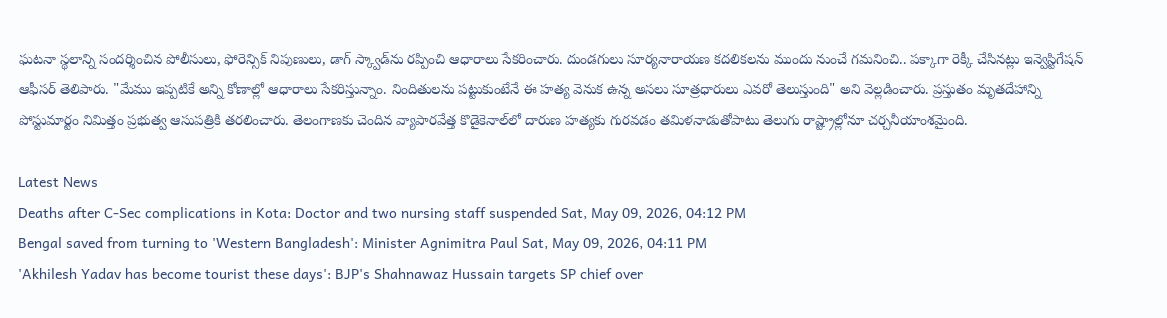ఘటనా స్థలాన్ని సందర్శించిన పోలీసులు, ఫోరెన్సిక్ నిపుణులు, డాగ్ స్క్వాడ్‌ను రప్పించి ఆధారాలు సేకరించారు. దుండగులు సూర్యనారాయణ కదలికలను ముందు నుంచే గమనించి.. పక్కాగా రెక్కీ చేసినట్లు ఇన్వెస్టిగేషన్ ఆఫీసర్ తెలిపారు. "మేము ఇప్పటికే అన్ని కోణాల్లో ఆధారాలు సేకరిస్తున్నాం. నిందితులను పట్టుకుంటేనే ఈ హత్య వెనుక ఉన్న అసలు సూత్రధారులు ఎవరో తెలుస్తుంది" అని వెల్లడించారు. ప్రస్తుతం మృతదేహాన్ని పోస్టుమార్టం నిమిత్తం ప్రభుత్వ ఆసుపత్రికి తరలించారు. తెలంగాణకు చెందిన వ్యాపారవేత్త కొడైకెనాల్‌లో దారుణ హత్యకు గురవడం తమిళనాడుతోపాటు తెలుగు రాష్ట్రాల్లోనూ చర్చనీయాంశమైంది.

Latest News
Deaths after C-Sec complications in Kota: Doctor and two nursing staff suspended Sat, May 09, 2026, 04:12 PM
Bengal saved from turning to 'Western Bangladesh': Minister Agnimitra Paul Sat, May 09, 2026, 04:11 PM
'Akhilesh Yadav has become tourist these days': BJP's Shahnawaz Hussain targets SP chief over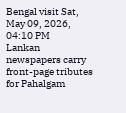Bengal visit Sat, May 09, 2026, 04:10 PM
Lankan newspapers carry front-page tributes for Pahalgam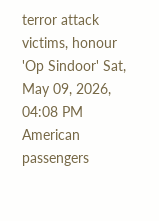terror attack victims, honour 'Op Sindoor' Sat, May 09, 2026, 04:08 PM
American passengers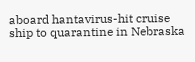aboard hantavirus-hit cruise ship to quarantine in Nebraska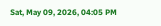Sat, May 09, 2026, 04:05 PM